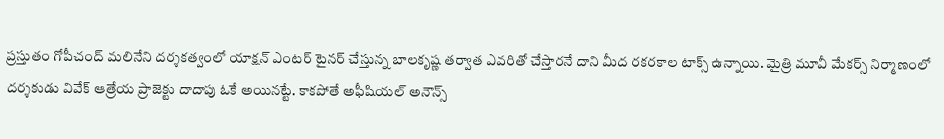ప్రస్తుతం గోపీచంద్ మలినేని దర్శకత్వంలో యాక్షన్ ఎంటర్ టైనర్ చేస్తున్న బాలకృష్ణ తర్వాత ఎవరితో చేస్తారనే దాని మీద రకరకాల టాక్స్ ఉన్నాయి. మైత్రి మూవీ మేకర్స్ నిర్మాణంలో దర్శకుడు వివేక్ ఆత్రేయ ప్రాజెక్టు దాదాపు ఓకే అయినట్టే. కాకపోతే అఫీషియల్ అనౌన్స్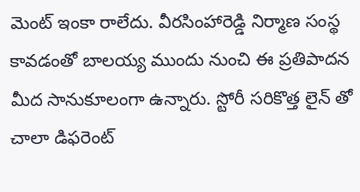మెంట్ ఇంకా రాలేదు. వీరసింహారెడ్డి నిర్మాణ సంస్థ కావడంతో బాలయ్య ముందు నుంచి ఈ ప్రతిపాదన మీద సానుకూలంగా ఉన్నారు. స్టోరీ సరికొత్త లైన్ తో చాలా డిఫరెంట్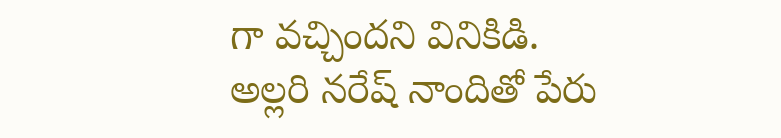గా వచ్చిందని వినికిడి.
అల్లరి నరేష్ నాందితో పేరు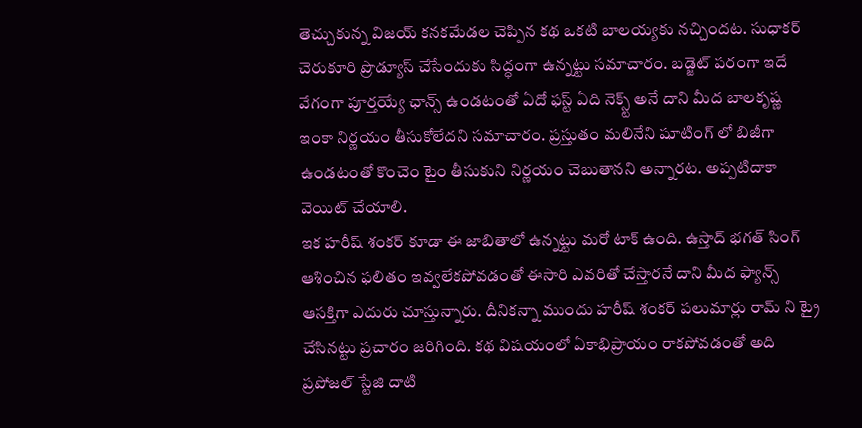తెచ్చుకున్న విజయ్ కనకమేడల చెప్పిన కథ ఒకటి బాలయ్యకు నచ్చిందట. సుధాకర్ చెరుకూరి ప్రొడ్యూస్ చేసేందుకు సిద్ధంగా ఉన్నట్టు సమాచారం. బడ్జెట్ పరంగా ఇదే వేగంగా పూర్తయ్యే ఛాన్స్ ఉండటంతో ఏదో ఫస్ట్ ఏది నెక్స్ట్ అనే దాని మీద బాలకృష్ణ ఇంకా నిర్ణయం తీసుకోలేదని సమాచారం. ప్రస్తుతం మలినేని షూటింగ్ లో బిజీగా ఉండటంతో కొంచెం టైం తీసుకుని నిర్ణయం చెబుతానని అన్నారట. అప్పటిదాకా వెయిట్ చేయాలి.
ఇక హరీష్ శంకర్ కూడా ఈ జాబితాలో ఉన్నట్టు మరో టాక్ ఉంది. ఉస్తాద్ భగత్ సింగ్ ఆశించిన ఫలితం ఇవ్వలేకపోవడంతో ఈసారి ఎవరితో చేస్తారనే దాని మీద ఫ్యాన్స్ ఆసక్తిగా ఎదురు చూస్తున్నారు. దీనికన్నా ముందు హరీష్ శంకర్ పలుమార్లు రామ్ ని ట్రై చేసినట్టు ప్రచారం జరిగింది. కథ విషయంలో ఏకాభిప్రాయం రాకపోవడంతో అది ప్రపోజల్ స్టేజి దాటి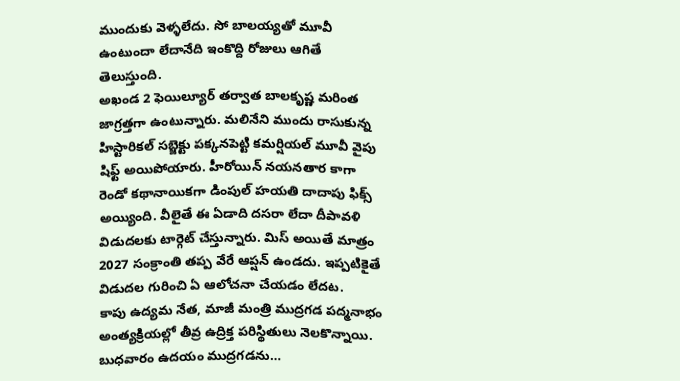ముందుకు వెళ్ళలేదు. సో బాలయ్యతో మూవీ ఉంటుందా లేదానేది ఇంకొద్ది రోజులు ఆగితే తెలుస్తుంది.
అఖండ 2 ఫెయిల్యూర్ తర్వాత బాలకృష్ణ మరింత జాగ్రత్తగా ఉంటున్నారు. మలినేని ముందు రాసుకున్న హిస్టారికల్ సబ్జెక్టు పక్కనపెట్టి కమర్షియల్ మూవీ వైపు షిఫ్ట్ అయిపోయారు. హీరోయిన్ నయనతార కాగా రెండో కథానాయికగా డింపుల్ హయతి దాదాపు ఫిక్స్ అయ్యింది. వీలైతే ఈ ఏడాది దసరా లేదా దీపావళి విడుదలకు టార్గెట్ చేస్తున్నారు. మిస్ అయితే మాత్రం 2027 సంక్రాంతి తప్ప వేరే ఆప్షన్ ఉండదు. ఇప్పటికైతే విడుదల గురించి ఏ ఆలోచనా చేయడం లేదట.
కాపు ఉద్యమ నేత, మాజీ మంత్రి ముద్రగడ పద్మనాభం అంత్యక్రియల్లో తీవ్ర ఉద్రిక్త పరిస్థితులు నెలకొన్నాయి. బుధవారం ఉదయం ముద్రగడను…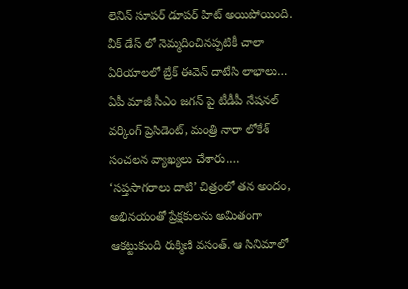లెనిన్ సూపర్ డూపర్ హిట్ అయిపోయింది. వీక్ డేస్ లో నెమ్మదించినప్పటికీ చాలా ఏరియాలలో బ్రేక్ ఈవెన్ దాటేసి లాభాలు…
ఏపీ మాజీ సీఎం జగన్ పై టీడీపీ నేషనల్ వర్కింగ్ ప్రెసిడెంట్, మంత్రి నారా లోకేశ్ సంచలన వ్యాఖ్యలు చేశారు.…
‘సప్తసాగరాలు దాటి’ చిత్రంలో తన అందం, అభినయంతో ప్రేక్షకులను అమితంగా ఆకట్టుకుంది రుక్మిణి వసంత్. ఆ సినిమాలో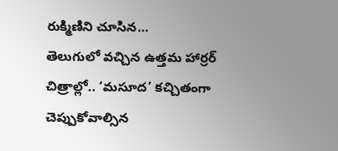రుక్మిణిని చూసిన…
తెలుగులో వచ్చిన ఉత్తమ హార్రర్ చిత్రాల్లో.. ‘మసూద’ కచ్చితంగా చెప్పుకోవాల్సిన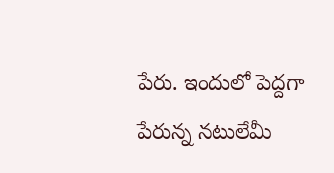పేరు. ఇందులో పెద్దగా పేరున్న నటులేమీ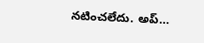నటించలేదు. అప్…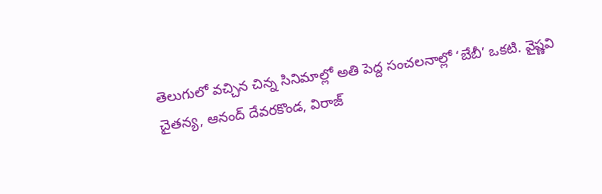తెలుగులో వచ్చిన చిన్న సినిమాల్లో అతి పెద్ద సంచలనాల్లో ‘బేబీ’ ఒకటి. వైష్ణవి చైతన్య, ఆనంద్ దేవరకొండ, విరాజ్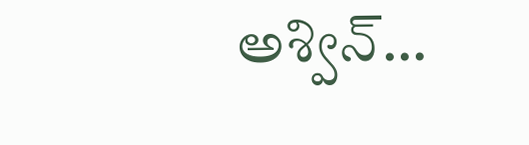అశ్విన్…